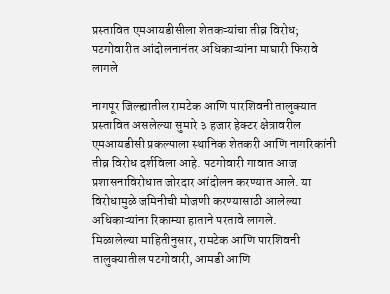प्रस्तावित एमआयडीसीला शेतकऱ्यांचा तीव्र विरोध; पटगोवारीत आंदोलनानंतर अधिकाऱ्यांना माघारी फिरावे लागले

नागपूर जिल्ह्यातील रामटेक आणि पारशिवनी तालुक्यात प्रस्तावित असलेल्या सुमारे ३ हजार हेक्टर क्षेत्रावरील एमआयडीसी प्रकल्पाला स्थानिक शेतकरी आणि नागरिकांनी तीव्र विरोध दर्शविला आहे. पटगोवारी गावात आज प्रशासनाविरोधात जोरदार आंदोलन करण्यात आले. या विरोधामुळे जमिनीची मोजणी करण्यासाठी आलेल्या अधिकाऱ्यांना रिकाम्या हाताने परतावे लागले.
मिळालेल्या माहितीनुसार, रामटेक आणि पारशिवनी तालुक्यातील पटगोवारी, आमडी आणि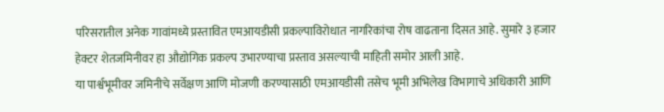परिसरातील अनेक गावांमध्ये प्रस्तावित एमआयडीसी प्रकल्पाविरोधात नागरिकांचा रोष वाढताना दिसत आहे. सुमारे ३ हजार हेक्टर शेतजमिनीवर हा औद्योगिक प्रकल्प उभारण्याचा प्रस्ताव असल्याची माहिती समोर आली आहे.
या पार्श्वभूमीवर जमिनीचे सर्वेक्षण आणि मोजणी करण्यासाठी एमआयडीसी तसेच भूमी अभिलेख विभागाचे अधिकारी आणि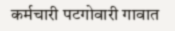कर्मचारी पटगोवारी गावात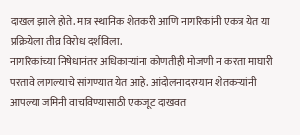दाखल झाले होते. मात्र स्थानिक शेतकरी आणि नागरिकांनी एकत्र येत या प्रक्रियेला तीव्र विरोध दर्शविला.
नागरिकांच्या निषेधानंतर अधिकाऱ्यांना कोणतीही मोजणी न करता माघारी परतावे लागल्याचे सांगण्यात येत आहे. आंदोलनादरम्यान शेतकऱ्यांनी आपल्या जमिनी वाचविण्यासाठी एकजूट दाखवत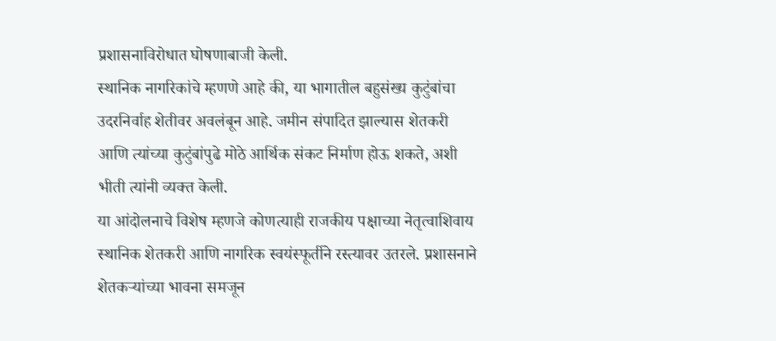प्रशासनाविरोधात घोषणाबाजी केली.
स्थानिक नागरिकांचे म्हणणे आहे की, या भागातील बहुसंख्य कुटुंबांचा उदरनिर्वाह शेतीवर अवलंबून आहे. जमीन संपादित झाल्यास शेतकरी आणि त्यांच्या कुटुंबांपुढे मोठे आर्थिक संकट निर्माण होऊ शकते, अशी भीती त्यांनी व्यक्त केली.
या आंदोलनाचे विशेष म्हणजे कोणत्याही राजकीय पक्षाच्या नेतृत्वाशिवाय स्थानिक शेतकरी आणि नागरिक स्वयंस्फूर्तीने रस्त्यावर उतरले. प्रशासनाने शेतकऱ्यांच्या भावना समजून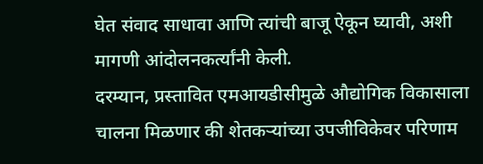घेत संवाद साधावा आणि त्यांची बाजू ऐकून घ्यावी, अशी मागणी आंदोलनकर्त्यांनी केली.
दरम्यान, प्रस्तावित एमआयडीसीमुळे औद्योगिक विकासाला चालना मिळणार की शेतकऱ्यांच्या उपजीविकेवर परिणाम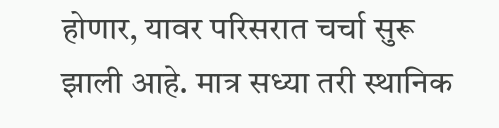होणार, यावर परिसरात चर्चा सुरू झाली आहे. मात्र सध्या तरी स्थानिक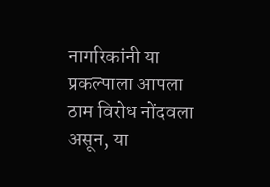नागरिकांनी या प्रकल्पाला आपला ठाम विरोध नोंदवला असून, या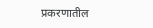प्रकरणातील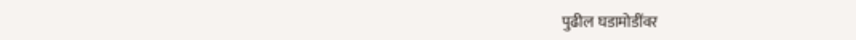पुढील घडामोडींवर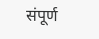संपूर्ण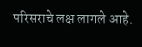परिसराचे लक्ष लागले आहे.